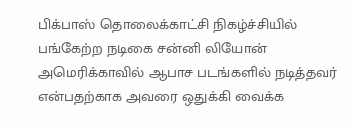பிக்பாஸ் தொலைக்காட்சி நிகழ்ச்சியில் பங்கேற்ற நடிகை சன்னி லியோன் அமெரிக்காவில் ஆபாச படங்களில் நடித்தவர் என்பதற்காக அவரை ஒதுக்கி வைக்க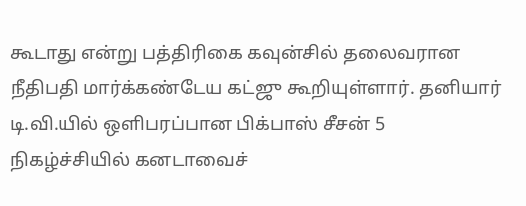கூடாது என்று பத்திரிகை கவுன்சில் தலைவரான நீதிபதி மார்க்கண்டேய கட்ஜு கூறியுள்ளார். தனியார் டி.வி.யில் ஒளிபரப்பான பிக்பாஸ் சீசன் 5 நிகழ்ச்சியில் கனடாவைச்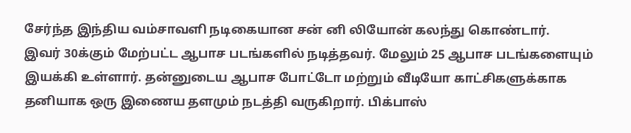சேர்ந்த இந்திய வம்சாவளி நடிகையான சன் னி லியோன் கலந்து கொண்டார்.
இவர் 30க்கும் மேற்பட்ட ஆபாச படங்களில் நடித்தவர். மேலும் 25 ஆபாச படங்களையும் இயக்கி உள்ளார். தன்னுடைய ஆபாச போட்டோ மற்றும் வீடியோ காட்சிகளுக்காக தனியாக ஒரு இணைய தளமும் நடத்தி வருகிறார். பிக்பாஸ்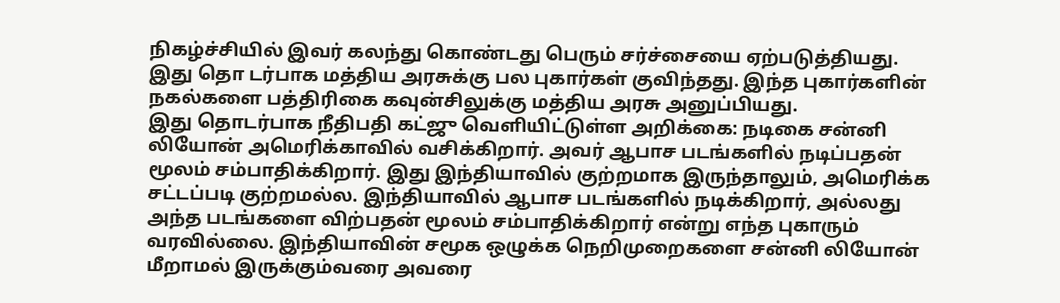நிகழ்ச்சியில் இவர் கலந்து கொண்டது பெரும் சர்ச்சையை ஏற்படுத்தியது. இது தொ டர்பாக மத்திய அரசுக்கு பல புகார்கள் குவிந்தது. இந்த புகார்களின் நகல்களை பத்திரிகை கவுன்சிலுக்கு மத்திய அரசு அனுப்பியது.
இது தொடர்பாக நீதிபதி கட்ஜு வெளியிட்டுள்ள அறிக்கை: நடிகை சன்னி லியோன் அமெரிக்காவில் வசிக்கிறார். அவர் ஆபாச படங்களில் நடிப்பதன் மூலம் சம்பாதிக்கிறார். இது இந்தியாவில் குற்றமாக இருந்தாலும், அமெரிக்க சட்டப்படி குற்றமல்ல. இந்தியாவில் ஆபாச படங்களில் நடிக்கிறார், அல்லது அந்த படங்களை விற்பதன் மூலம் சம்பாதிக்கிறார் என்று எந்த புகாரும் வரவில்லை. இந்தியாவின் சமூக ஒழுக்க நெறிமுறைகளை சன்னி லியோன் மீறாமல் இருக்கும்வரை அவரை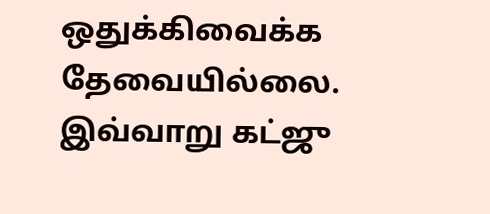ஒதுக்கிவைக்க தேவையில்லை. இவ்வாறு கட்ஜு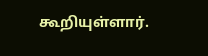கூறியுள்ளார்.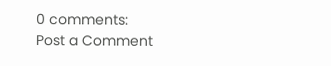0 comments:
Post a Comment